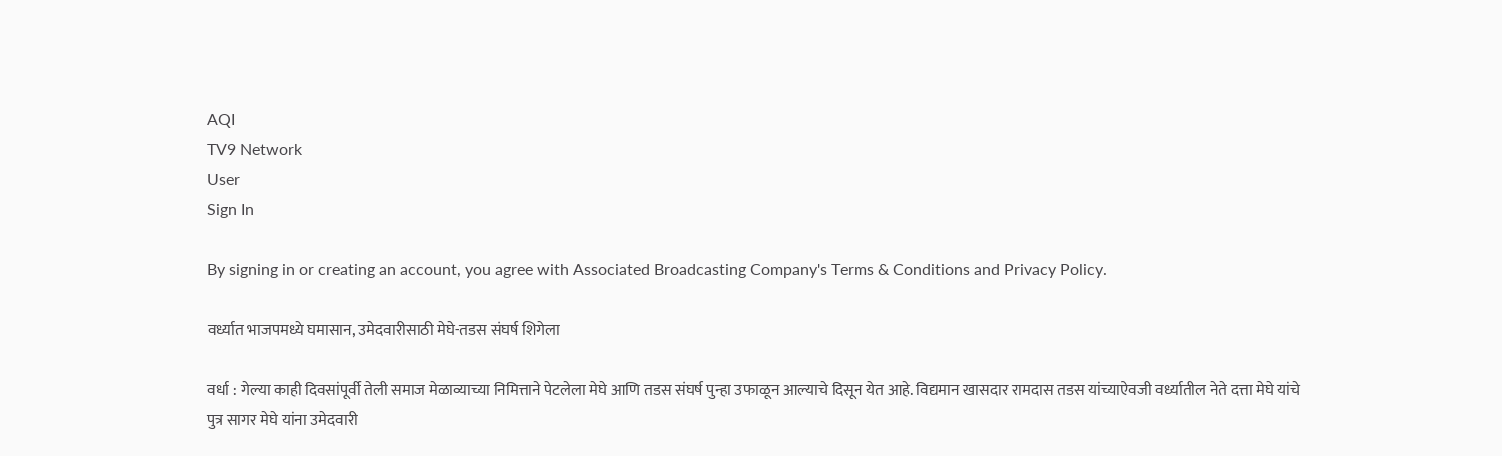AQI
TV9 Network
User
Sign In

By signing in or creating an account, you agree with Associated Broadcasting Company's Terms & Conditions and Privacy Policy.

वर्ध्यात भाजपमध्ये घमासान, उमेदवारीसाठी मेघे-तडस संघर्ष शिगेला

वर्धा : गेल्या काही दिवसांपूर्वी तेली समाज मेळाव्याच्या निमित्ताने पेटलेला मेघे आणि तडस संघर्ष पुन्हा उफाळून आल्याचे दिसून येत आहे. विद्यमान खासदार रामदास तडस यांच्याऐवजी वर्ध्यातील नेते दत्ता मेघे यांचे पुत्र सागर मेघे यांना उमेदवारी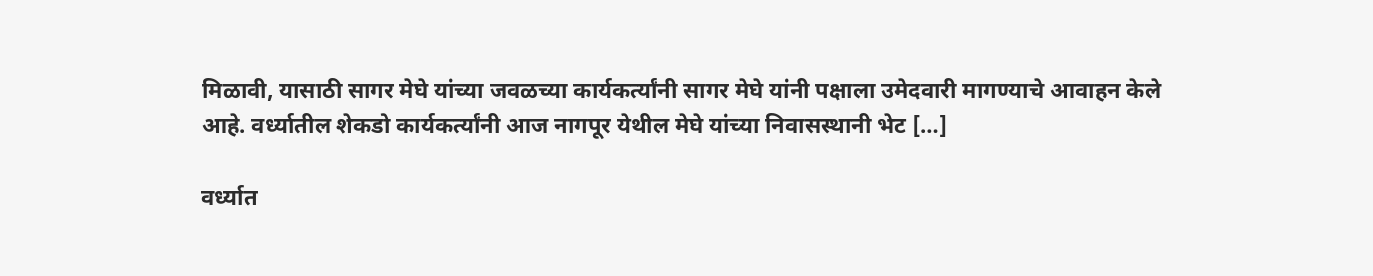मिळावी, यासाठी सागर मेघे यांच्या जवळच्या कार्यकर्त्यांनी सागर मेघे यांनी पक्षाला उमेदवारी मागण्याचे आवाहन केले आहे. वर्ध्यातील शेकडो कार्यकर्त्यांनी आज नागपूर येथील मेघे यांच्या निवासस्थानी भेट […]

वर्ध्यात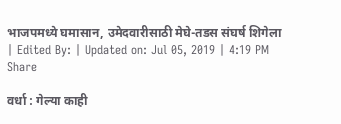भाजपमध्ये घमासान, उमेदवारीसाठी मेघे-तडस संघर्ष शिगेला
| Edited By: | Updated on: Jul 05, 2019 | 4:19 PM
Share

वर्धा : गेल्या काही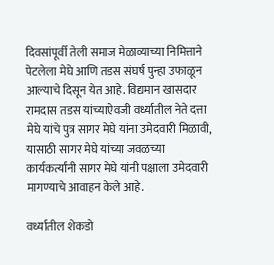दिवसांपूर्वी तेली समाज मेळाव्याच्या निमित्ताने पेटलेला मेघे आणि तडस संघर्ष पुन्हा उफाळून आल्याचे दिसून येत आहे. विद्यमान खासदार रामदास तडस यांच्याऐवजी वर्ध्यातील नेते दत्ता मेघे यांचे पुत्र सागर मेघे यांना उमेदवारी मिळावी, यासाठी सागर मेघे यांच्या जवळच्या कार्यकर्त्यांनी सागर मेघे यांनी पक्षाला उमेदवारी मागण्याचे आवाहन केले आहे.

वर्ध्यातील शेकडो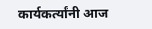कार्यकर्त्यांनी आज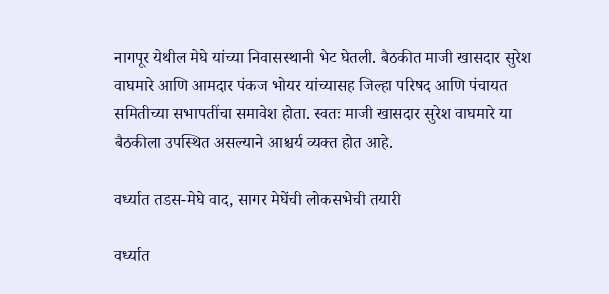नागपूर येथील मेघे यांच्या निवासस्थानी भेट घेतली. बैठकीत माजी खासदार सुरेश वाघमारे आणि आमदार पंकज भोयर यांच्यासह जिल्हा परिषद आणि पंचायत समितीच्या सभापतींचा समावेश होता. स्वतः माजी खासदार सुरेश वाघमारे या बैठकीला उपस्थित असल्याने आश्चर्य व्यक्त होत आहे.

वर्ध्यात तडस-मेघे वाद, सागर मेघेंची लोकसभेची तयारी

वर्ध्यात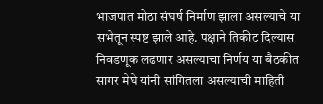भाजपात मोठा संघर्ष निर्माण झाला असल्याचे या सभेतून स्पष्ट झाले आहे. पक्षाने तिकीट दिल्यास निवडणूक लढणार असल्याचा निर्णय या बैठकीत सागर मेघे यांनी सांगितला असल्याची माहिती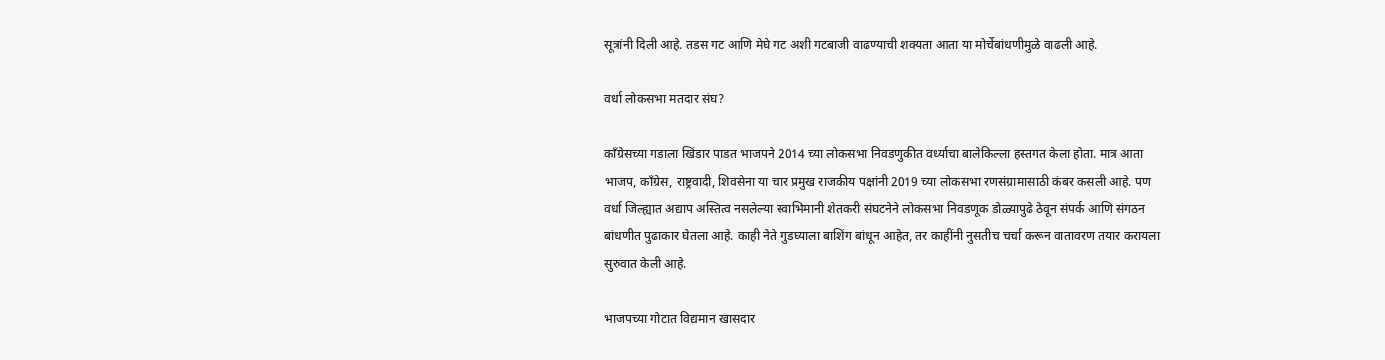सूत्रांनी दिली आहे. तडस गट आणि मेघे गट अशी गटबाजी वाढण्याची शक्यता आता या मोर्चेबांधणीमुळे वाढली आहे.

वर्धा लोकसभा मतदार संघ?

काँग्रेसच्या गडाला खिंडार पाडत भाजपने 2014 च्या लोकसभा निवडणुकीत वर्ध्याचा बालेकिल्ला हस्तगत केला होता. मात्र आता भाजप, काँग्रेस, राष्ट्रवादी, शिवसेना या चार प्रमुख राजकीय पक्षांनी 2019 च्या लोकसभा रणसंग्रामासाठी कंबर कसली आहे. पण वर्धा जिल्ह्यात अद्याप अस्तित्व नसलेल्या स्वाभिमानी शेतकरी संघटनेने लोकसभा निवडणूक डोळ्यापुढे ठेवून संपर्क आणि संगठन बांधणीत पुढाकार घेतला आहे. काही नेते गुडघ्याला बाशिंग बांधून आहेत, तर काहींनी नुसतीच चर्चा करून वातावरण तयार करायला सुरुवात केली आहे.

भाजपच्या गोटात विद्यमान खासदार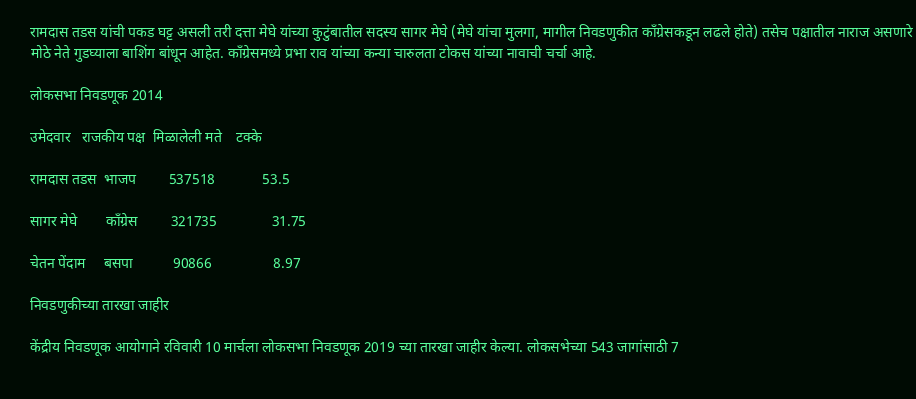रामदास तडस यांची पकड घट्ट असली तरी दत्ता मेघे यांच्या कुटुंबातील सदस्य सागर मेघे (मेघे यांचा मुलगा, मागील निवडणुकीत काँग्रेसकडून लढले होते) तसेच पक्षातील नाराज असणारे मोठे नेते गुडघ्याला बाशिंग बांधून आहेत. काँग्रेसमध्ये प्रभा राव यांच्या कन्या चारुलता टोकस यांच्या नावाची चर्चा आहे.

लोकसभा निवडणूक 2014

उमेदवार   राजकीय पक्ष  मिळालेली मते    टक्के

रामदास तडस  भाजप         537518             53.5

सागर मेघे        काँग्रेस         321735               31.75

चेतन पेंदाम     बसपा           90866                 8.97

निवडणुकीच्या तारखा जाहीर

केंद्रीय निवडणूक आयोगाने रविवारी 10 मार्चला लोकसभा निवडणूक 2019 च्या तारखा जाहीर केल्या. लोकसभेच्या 543 जागांसाठी 7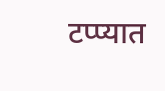टप्प्यात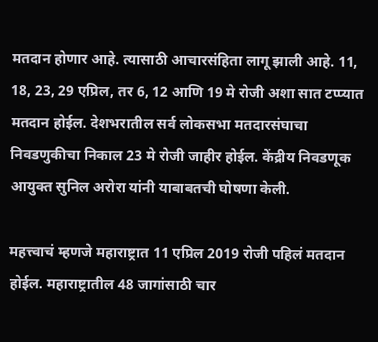मतदान होणार आहे. त्यासाठी आचारसंहिता लागू झाली आहे. 11, 18, 23, 29 एप्रिल, तर 6, 12 आणि 19 मे रोजी अशा सात टप्प्यात मतदान होईल. देशभरातील सर्व लोकसभा मतदारसंघाचा निवडणुकीचा निकाल 23 मे रोजी जाहीर होईल. केंद्रीय निवडणूक आयुक्त सुनिल अरोरा यांनी याबाबतची घोषणा केली.

महत्त्वाचं म्हणजे महाराष्ट्रात 11 एप्रिल 2019 रोजी पहिलं मतदान होईल. महाराष्ट्रातील 48 जागांसाठी चार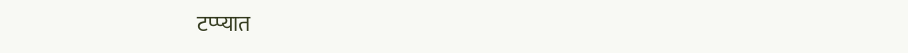टप्प्यात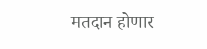मतदान होणार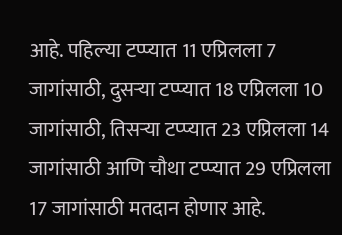आहे. पहिल्या टप्प्यात 11 एप्रिलला 7 जागांसाठी, दुसऱ्या टप्प्यात 18 एप्रिलला 10 जागांसाठी, तिसऱ्या टप्प्यात 23 एप्रिलला 14 जागांसाठी आणि चौथा टप्प्यात 29 एप्रिलला 17 जागांसाठी मतदान होणार आहे.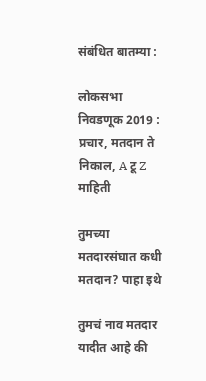संबंधित बातम्या :

लोकसभा निवडणूक 2019 : प्रचार, मतदान ते निकाल, A टू Z माहिती

तुमच्या मतदारसंघात कधी मतदान? पाहा इथे

तुमचं नाव मतदार यादीत आहे की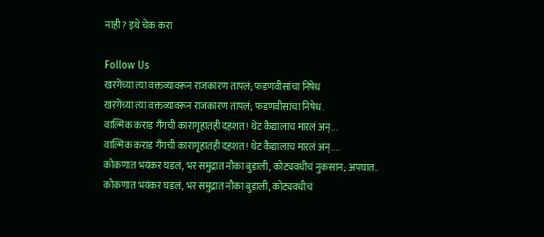नाही? इथे चेक करा

Follow Us
खरगेंच्या त्या वक्तव्यावरून राजकारण तापलं; फडणवीसांचा निषेध
खरगेंच्या त्या वक्तव्यावरून राजकारण तापलं; फडणवीसांचा निषेध.
वाल्मिक कराड गँगची कारागृहातही दहशत! थेट कैद्यालाच मारलं अन्...
वाल्मिक कराड गँगची कारागृहातही दहशत! थेट कैद्यालाच मारलं अन्....
कोकणात भयंकर घडलं, भर समुद्रात नौका बुडाली, कोट्यवधीचं नुकसान; अपघात..
कोकणात भयंकर घडलं, भर समुद्रात नौका बुडाली, कोट्यवधीचं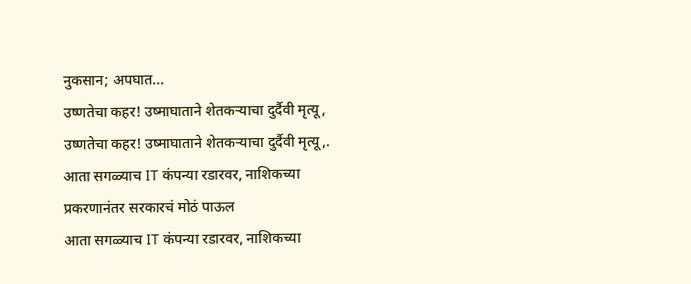नुकसान; अपघात...
उष्णतेचा कहर! उष्माघाताने शेतकऱ्याचा दुर्दैवी मृत्यू,
उष्णतेचा कहर! उष्माघाताने शेतकऱ्याचा दुर्दैवी मृत्यू,.
आता सगळ्याच IT कंपन्या रडारवर, नाशिकच्या प्रकरणानंतर सरकारचं मोठं पाऊल
आता सगळ्याच IT कंपन्या रडारवर, नाशिकच्या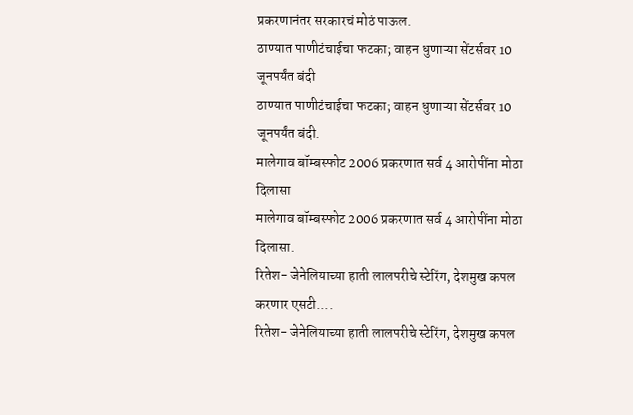प्रकरणानंतर सरकारचं मोठं पाऊल.
ठाण्यात पाणीटंचाईचा फटका; वाहन धुणाऱ्या सेंटर्सवर 10 जूनपर्यंत बंदी
ठाण्यात पाणीटंचाईचा फटका; वाहन धुणाऱ्या सेंटर्सवर 10 जूनपर्यंत बंदी.
मालेगाव बॉम्बस्फोट 2006 प्रकरणात सर्व 4 आरोपींना मोठा दिलासा
मालेगाव बॉम्बस्फोट 2006 प्रकरणात सर्व 4 आरोपींना मोठा दिलासा.
रितेश- जेनेलियाच्या हाती लालपरीचे स्टेरिंग, देशमुख कपल करणार एसटी....
रितेश- जेनेलियाच्या हाती लालपरीचे स्टेरिंग, देशमुख कपल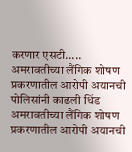करणार एसटी.....
अमरावतीच्या लैंगिक शोषण प्रकरणातील आरोपी अयानची पोलिसांनी काढली धिंड
अमरावतीच्या लैंगिक शोषण प्रकरणातील आरोपी अयानची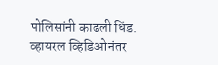पोलिसांनी काढली धिंड.
व्हायरल व्हिडिओनंतर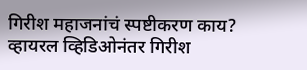गिरीश महाजनांचं स्पष्टीकरण काय?
व्हायरल व्हिडिओनंतर गिरीश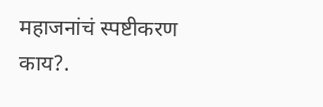महाजनांचं स्पष्टीकरण काय?.